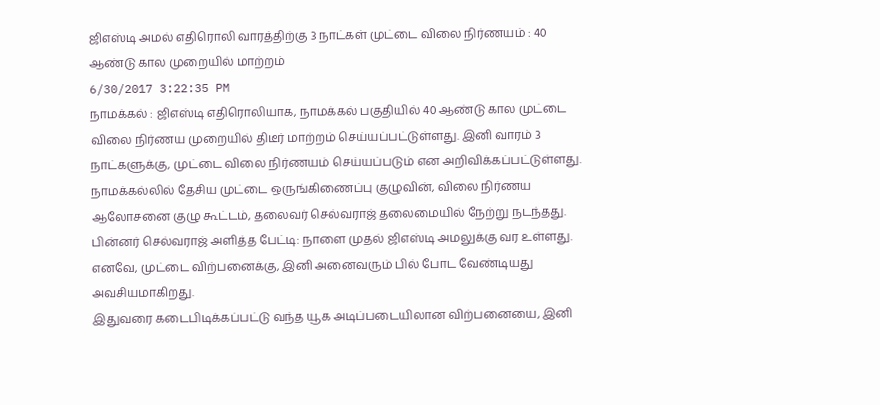ஜிஎஸ்டி அமல் எதிரொலி வாரத்திற்கு 3 நாட்கள் முட்டை விலை நிர்ணயம் : 40 ஆண்டு கால முறையில் மாற்றம்
6/30/2017 3:22:35 PM
நாமக்கல் : ஜிஎஸ்டி எதிரொலியாக, நாமக்கல் பகுதியில் 40 ஆண்டு கால முட்டை விலை நிர்ணய முறையில் திடீர் மாற்றம் செய்யப்பட்டுள்ளது. இனி வாரம் 3 நாட்களுக்கு, முட்டை விலை நிர்ணயம் செய்யப்படும் என அறிவிக்கப்பட்டுள்ளது. நாமக்கல்லில் தேசிய முட்டை ஒருங்கிணைப்பு குழுவின், விலை நிர்ணய ஆலோசனை குழு கூட்டம், தலைவர் செல்வராஜ் தலைமையில் நேற்று நடந்தது. பின்னர் செல்வராஜ் அளித்த பேட்டி: நாளை முதல் ஜிஎஸ்டி அமலுக்கு வர உள்ளது. எனவே, முட்டை விற்பனைக்கு, இனி அனைவரும் பில் போட வேண்டியது அவசியமாகிறது.
இதுவரை கடைபிடிக்கப்பட்டு வந்த யூக அடிப்படையிலான விற்பனையை, இனி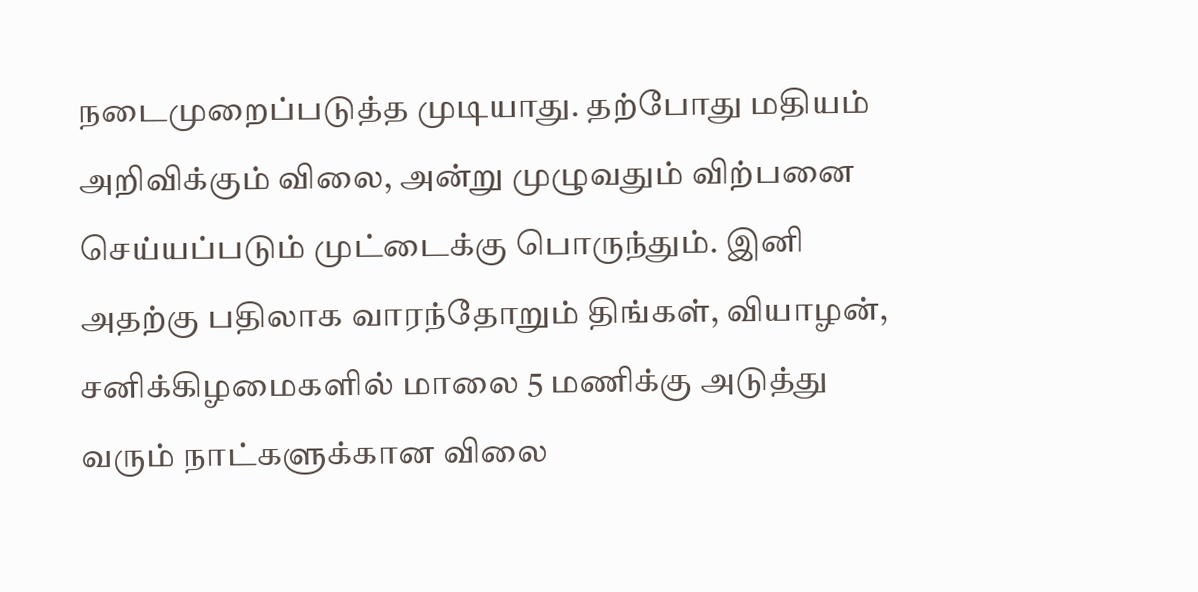நடைமுறைப்படுத்த முடியாது. தற்போது மதியம் அறிவிக்கும் விலை, அன்று முழுவதும் விற்பனை செய்யப்படும் முட்டைக்கு பொருந்தும். இனி அதற்கு பதிலாக வாரந்தோறும் திங்கள், வியாழன், சனிக்கிழமைகளில் மாலை 5 மணிக்கு அடுத்து வரும் நாட்களுக்கான விலை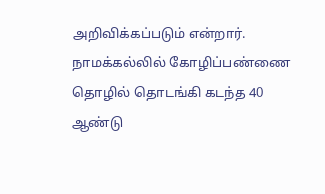அறிவிக்கப்படும் என்றார். நாமக்கல்லில் கோழிப்பண்ணை தொழில் தொடங்கி கடந்த 40 ஆண்டு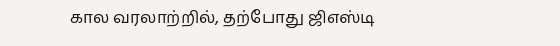கால வரலாற்றில், தற்போது ஜிஎஸ்டி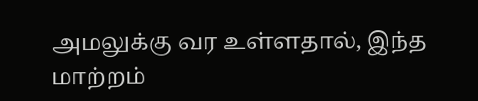அமலுக்கு வர உள்ளதால், இந்த மாற்றம்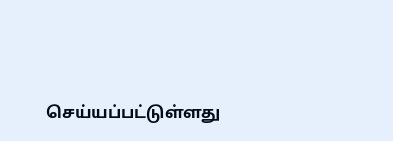செய்யப்பட்டுள்ளது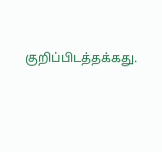குறிப்பிடத்தக்கது.